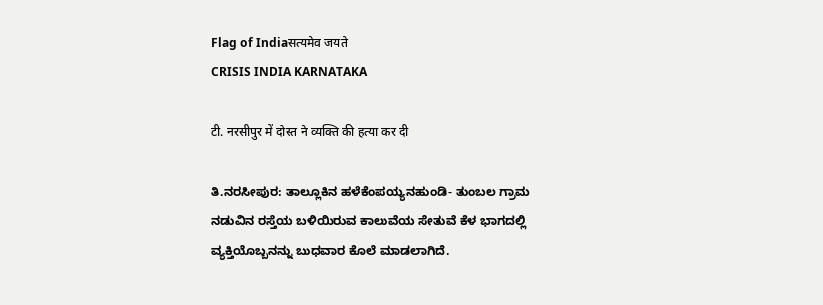Flag of Indiaसत्यमेव जयते
CRISIS INDIA KARNATAKA

टी. नरसीपुर में दोस्त ने व्यक्ति की हत्या कर दी

ತಿ.ನರಸೀಪುರ: ತಾಲ್ಲೂಕಿನ ಹಳೆಕೆಂಪಯ್ಯನಹುಂಡಿ- ತುಂಬಲ ಗ್ರಾಮ ನಡುವಿನ ರಸ್ತೆಯ ಬಳಿಯಿರುವ ಕಾಲುವೆಯ ಸೇತುವೆ ಕೆಳ ಭಾಗದಲ್ಲಿ ವ್ಯಕ್ತಿಯೊಬ್ಬನನ್ನು ಬುಧವಾರ ಕೊಲೆ ಮಾಡಲಾಗಿದೆ.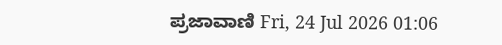ಪ್ರಜಾವಾಣಿ Fri, 24 Jul 2026 01:06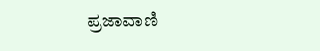ಪ್ರಜಾವಾಣಿ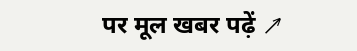पर मूल खबर पढ़ें ↗